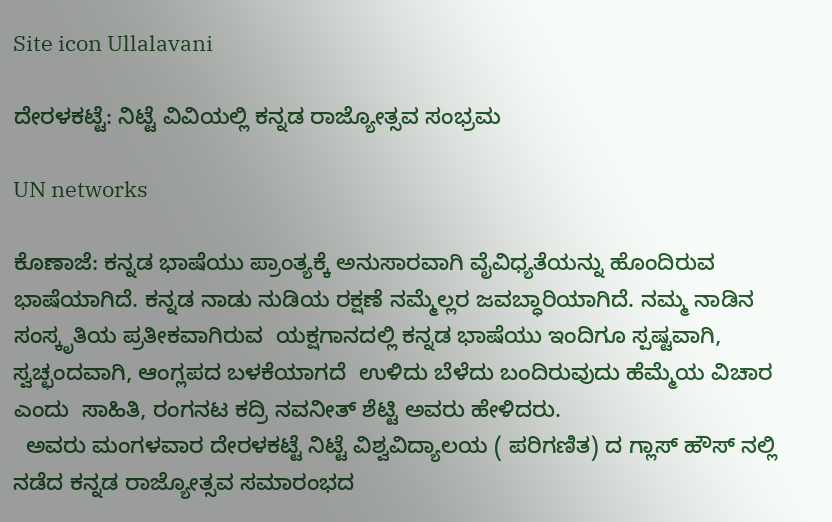Site icon Ullalavani

ದೇರಳಕಟ್ಟೆ: ನಿಟ್ಟೆ ವಿವಿಯಲ್ಲಿ ಕನ್ನಡ ರಾಜ್ಯೋತ್ಸವ ಸಂಭ್ರಮ

UN networks

ಕೊಣಾಜೆ: ಕನ್ನಡ ಭಾಷೆಯು ಪ್ರಾಂತ್ಯಕ್ಕೆ ಅನುಸಾರವಾಗಿ ವೈವಿಧ್ಯತೆಯನ್ನು ಹೊಂದಿರುವ ಭಾಷೆಯಾಗಿದೆ. ಕನ್ನಡ ನಾಡು ನುಡಿಯ ರಕ್ಷಣೆ ನಮ್ಮೆಲ್ಲರ ಜವಬ್ಧಾರಿಯಾಗಿದೆ. ನಮ್ಮ ನಾಡಿನ ಸಂಸ್ಕೃತಿಯ ಪ್ರತೀಕವಾಗಿರುವ  ಯಕ್ಷಗಾನದಲ್ಲಿ ಕನ್ನಡ ಭಾಷೆಯು ಇಂದಿಗೂ ಸ್ಪಷ್ಟವಾಗಿ, ಸ್ವಚ್ಛಂದವಾಗಿ, ಆಂಗ್ಲಪದ ಬಳಕೆಯಾಗದೆ  ಉಳಿದು ಬೆಳೆದು ಬಂದಿರುವುದು ಹೆಮ್ಮೆಯ ವಿಚಾರ ಎಂದು  ಸಾಹಿತಿ, ರಂಗನಟ ಕದ್ರಿ ನವನೀತ್ ಶೆಟ್ಟಿ ಅವರು ಹೇಳಿದರು.
  ಅವರು ಮಂಗಳವಾರ ದೇರಳಕಟ್ಟೆ ನಿಟ್ಟೆ ವಿಶ್ವವಿದ್ಯಾಲಯ ( ಪರಿಗಣಿತ) ದ ಗ್ಲಾಸ್ ಹೌಸ್ ನಲ್ಲಿ ನಡೆದ ಕನ್ನಡ ರಾಜ್ಯೋತ್ಸವ ಸಮಾರಂಭದ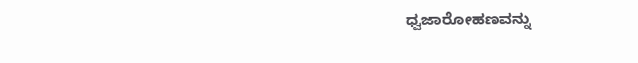ಧ್ವಜಾರೋಹಣವನ್ನು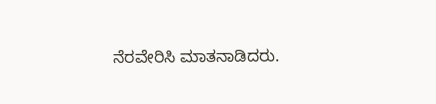ನೆರವೇರಿಸಿ ಮಾತನಾಡಿದರು.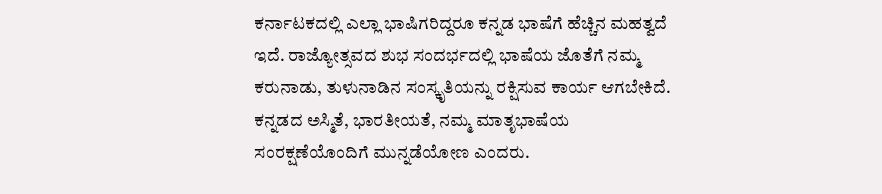ಕರ್ನಾಟಕದಲ್ಲಿ ಎಲ್ಲಾ ಭಾಷಿಗರಿದ್ದರೂ ಕನ್ನಡ ಭಾಷೆಗೆ ಹೆಚ್ಚಿನ ಮಹತ್ವದೆ ಇದೆ. ರಾಜ್ಯೋತ್ಸವದ ಶುಭ ಸಂದರ್ಭದಲ್ಲಿ ಭಾಷೆಯ ಜೊತೆಗೆ ನಮ್ಮ ಕರುನಾಡು, ತುಳುನಾಡಿನ ಸಂಸ್ಕೃತಿಯನ್ನು ರಕ್ಷಿಸುವ ಕಾರ್ಯ ಆಗಬೇಕಿದೆ. ಕನ್ನಡದ ಅಸ್ಮಿತೆ, ಭಾರತೀಯತೆ, ನಮ್ಮ ಮಾತೃಭಾಷೆಯ ಸಂರಕ್ಷಣೆಯೊಂದಿಗೆ ಮುನ್ನಡೆಯೋಣ ಎಂದರು.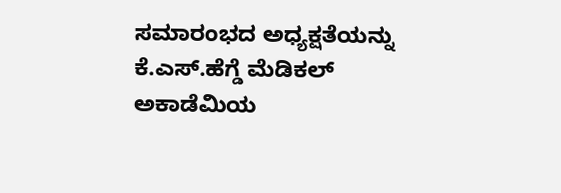ಸಮಾರಂಭದ ಅಧ್ಯಕ್ಷತೆಯನ್ನು ಕೆ.ಎಸ್.ಹೆಗ್ಡೆ ಮೆಡಿಕಲ್ ಅಕಾಡೆಮಿಯ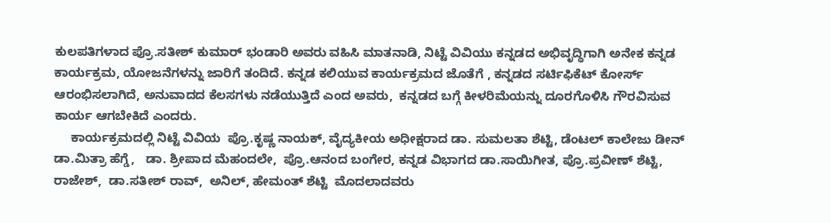ಕುಲಪತಿಗಳಾದ ಪ್ರೊ.ಸತೀಶ್ ಕುಮಾರ್ ಭಂಡಾರಿ ಅವರು ವಹಿಸಿ ಮಾತನಾಡಿ, ನಿಟ್ಟೆ ವಿವಿಯು ಕನ್ನಡದ ಅಭಿವೃದ್ಧಿಗಾಗಿ ಅನೇಕ ಕನ್ನಡ ಕಾರ್ಯಕ್ರಮ, ಯೋಜನೆಗಳನ್ನು ಜಾರಿಗೆ ತಂದಿದೆ. ಕನ್ನಡ ಕಲಿಯುವ ಕಾರ್ಯಕ್ರಮದ ಜೊತೆಗೆ , ಕನ್ನಡದ ಸರ್ಟಿಫಿಕೆಟ್ ಕೋರ್ಸ್ ಆರಂಭಿಸಲಾಗಿದೆ, ಅನುವಾದದ ಕೆಲಸಗಳು ನಡೆಯುತ್ತಿದೆ‌ ಎಂದ ಅವರು,  ಕನ್ನಡದ ಬಗ್ಗೆ ಕೀಳರಿಮೆಯನ್ನು ದೂರಗೊಳಿಸಿ ಗೌರವಿಸುವ ಕಾರ್ಯ ಆಗಬೇಕಿದೆ ಎಂದರು.
     ಕಾರ್ಯಕ್ರಮದಲ್ಲಿ ನಿಟ್ಟೆ ವಿವಿಯ  ಪ್ರೊ.ಕೃಷ್ಣ ನಾಯಕ್, ವೈದ್ಯಕೀಯ ಅಧೀಕ್ಷರಾದ ಡಾ. ಸುಮಲತಾ ಶೆಟ್ಟಿ, ಡೆಂಟಲ್ ಕಾಲೇಜು ಡೀನ್  ಡಾ.ಮಿತ್ರಾ ಹೆಗ್ಡೆ,   ಡಾ. ಶ್ರೀಪಾದ ಮೆಹಂದಲೇ,  ಪ್ರೊ.ಆನಂದ ಬಂಗೇರ, ಕನ್ನಡ ವಿಭಾಗದ ಡಾ.ಸಾಯಿಗೀತ, ಪ್ರೊ.ಪ್ರವೀಣ್ ಶೆಟ್ಟಿ, ರಾಜೇಶ್,  ಡಾ.ಸತೀಶ್ ರಾವ್,  ಅನಿಲ್, ಹೇಮಂತ್ ಶೆಟ್ಟಿ  ಮೊದಲಾದವರು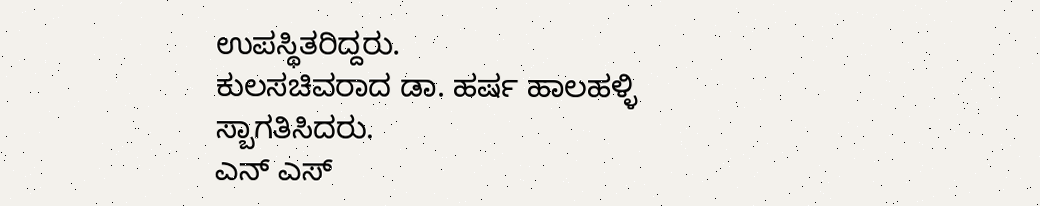ಉಪಸ್ಥಿತರಿದ್ದರು.
ಕುಲಸಚಿವರಾದ ಡಾ. ಹರ್ಷ ಹಾಲಹಳ್ಳಿ ಸ್ಬಾಗತಿಸಿದರು.
ಎನ್ ಎಸ್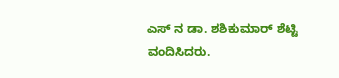ಎಸ್ ನ ಡಾ. ಶಶಿಕುಮಾರ್ ಶೆಟ್ಟಿ ವಂದಿಸಿದರು.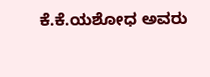ಕೆ.ಕೆ‌.ಯಶೋಧ ಅವರು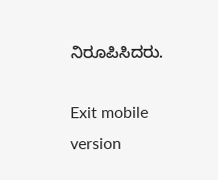ನಿರೂಪಿಸಿದರು.

Exit mobile version